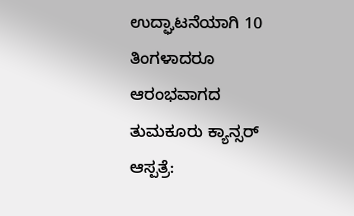ಉದ್ಘಾಟನೆಯಾಗಿ 10 ತಿಂಗಳಾದರೂ ಆರಂಭವಾಗದ ತುಮಕೂರು ಕ್ಯಾನ್ಸರ್ ಆಸ್ಪತ್ರೆ: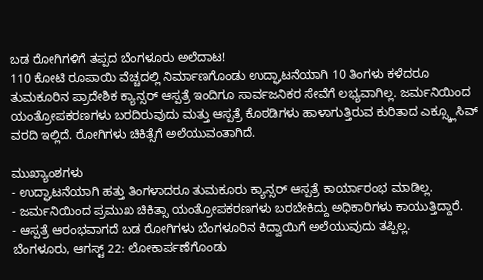ಬಡ ರೋಗಿಗಳಿಗೆ ತಪ್ಪದ ಬೆಂಗಳೂರು ಅಲೆದಾಟ!
110 ಕೋಟಿ ರೂಪಾಯಿ ವೆಚ್ಚದಲ್ಲಿ ನಿರ್ಮಾಣಗೊಂಡು ಉದ್ಘಾಟನೆಯಾಗಿ 10 ತಿಂಗಳು ಕಳೆದರೂ ತುಮಕೂರಿನ ಪ್ರಾದೇಶಿಕ ಕ್ಯಾನ್ಸರ್ ಆಸ್ಪತ್ರೆ ಇಂದಿಗೂ ಸಾರ್ವಜನಿಕರ ಸೇವೆಗೆ ಲಭ್ಯವಾಗಿಲ್ಲ. ಜರ್ಮನಿಯಿಂದ ಯಂತ್ರೋಪಕರಣಗಳು ಬರದಿರುವುದು ಮತ್ತು ಆಸ್ಪತ್ರೆ ಕೊಠಡಿಗಳು ಹಾಳಾಗುತ್ತಿರುವ ಕುರಿತಾದ ಎಕ್ಸ್ಕ್ಲೂಸಿವ್ ವರದಿ ಇಲ್ಲಿದೆ. ರೋಗಿಗಳು ಚಿಕಿತ್ಸೆಗೆ ಅಲೆಯುವಂತಾಗಿದೆ.

ಮುಖ್ಯಾಂಶಗಳು
- ಉದ್ಘಾಟನೆಯಾಗಿ ಹತ್ತು ತಿಂಗಳಾದರೂ ತುಮಕೂರು ಕ್ಯಾನ್ಸರ್ ಆಸ್ಪತ್ರೆ ಕಾರ್ಯಾರಂಭ ಮಾಡಿಲ್ಲ.
- ಜರ್ಮನಿಯಿಂದ ಪ್ರಮುಖ ಚಿಕಿತ್ಸಾ ಯಂತ್ರೋಪಕರಣಗಳು ಬರಬೇಕಿದ್ದು ಅಧಿಕಾರಿಗಳು ಕಾಯುತ್ತಿದ್ದಾರೆ.
- ಆಸ್ಪತ್ರೆ ಆರಂಭವಾಗದೆ ಬಡ ರೋಗಿಗಳು ಬೆಂಗಳೂರಿನ ಕಿದ್ವಾಯಿಗೆ ಅಲೆಯುವುದು ತಪ್ಪಿಲ್ಲ.
ಬೆಂಗಳೂರು, ಆಗಸ್ಟ್ 22: ಲೋಕಾರ್ಪಣೆಗೊಂಡು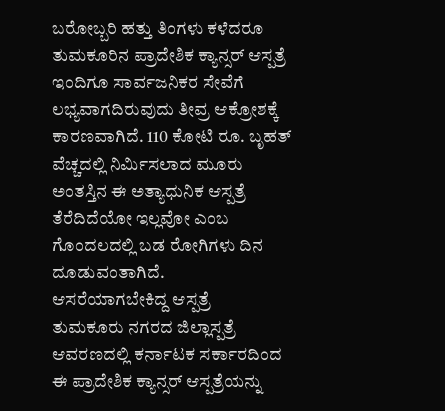ಬರೋಬ್ಬರಿ ಹತ್ತು ತಿಂಗಳು ಕಳೆದರೂ ತುಮಕೂರಿನ ಪ್ರಾದೇಶಿಕ ಕ್ಯಾನ್ಸರ್ ಆಸ್ಪತ್ರೆ ಇಂದಿಗೂ ಸಾರ್ವಜನಿಕರ ಸೇವೆಗೆ ಲಭ್ಯವಾಗದಿರುವುದು ತೀವ್ರ ಆಕ್ರೋಶಕ್ಕೆ ಕಾರಣವಾಗಿದೆ. 110 ಕೋಟಿ ರೂ. ಬೃಹತ್ ವೆಚ್ಚದಲ್ಲಿ ನಿರ್ಮಿಸಲಾದ ಮೂರು ಅಂತಸ್ತಿನ ಈ ಅತ್ಯಾಧುನಿಕ ಆಸ್ಪತ್ರೆ ತೆರೆದಿದೆಯೋ ಇಲ್ಲವೋ ಎಂಬ ಗೊಂದಲದಲ್ಲಿ ಬಡ ರೋಗಿಗಳು ದಿನ ದೂಡುವಂತಾಗಿದೆ.
ಆಸರೆಯಾಗಬೇಕಿದ್ದ ಆಸ್ಪತ್ರೆ
ತುಮಕೂರು ನಗರದ ಜಿಲ್ಲಾಸ್ಪತ್ರೆ ಆವರಣದಲ್ಲಿ ಕರ್ನಾಟಕ ಸರ್ಕಾರದಿಂದ ಈ ಪ್ರಾದೇಶಿಕ ಕ್ಯಾನ್ಸರ್ ಆಸ್ಪತ್ರೆಯನ್ನು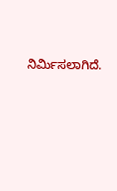ನಿರ್ಮಿಸಲಾಗಿದೆ.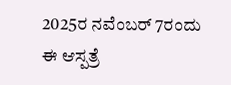2025ರ ನವೆಂಬರ್ 7ರಂದು ಈ ಆಸ್ಪತ್ರೆ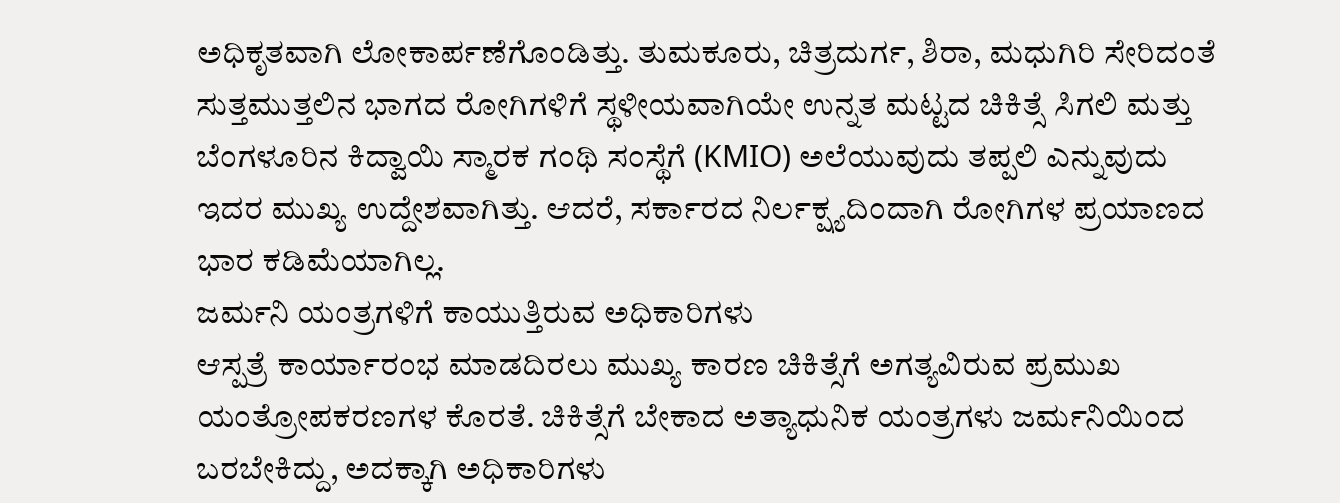ಅಧಿಕೃತವಾಗಿ ಲೋಕಾರ್ಪಣೆಗೊಂಡಿತ್ತು. ತುಮಕೂರು, ಚಿತ್ರದುರ್ಗ, ಶಿರಾ, ಮಧುಗಿರಿ ಸೇರಿದಂತೆ ಸುತ್ತಮುತ್ತಲಿನ ಭಾಗದ ರೋಗಿಗಳಿಗೆ ಸ್ಥಳೀಯವಾಗಿಯೇ ಉನ್ನತ ಮಟ್ಟದ ಚಿಕಿತ್ಸೆ ಸಿಗಲಿ ಮತ್ತು ಬೆಂಗಳೂರಿನ ಕಿದ್ವಾಯಿ ಸ್ಮಾರಕ ಗಂಥಿ ಸಂಸ್ಥೆಗೆ (KMIO) ಅಲೆಯುವುದು ತಪ್ಪಲಿ ಎನ್ನುವುದು ಇದರ ಮುಖ್ಯ ಉದ್ದೇಶವಾಗಿತ್ತು. ಆದರೆ, ಸರ್ಕಾರದ ನಿರ್ಲಕ್ಷ್ಯದಿಂದಾಗಿ ರೋಗಿಗಳ ಪ್ರಯಾಣದ ಭಾರ ಕಡಿಮೆಯಾಗಿಲ್ಲ.
ಜರ್ಮನಿ ಯಂತ್ರಗಳಿಗೆ ಕಾಯುತ್ತಿರುವ ಅಧಿಕಾರಿಗಳು
ಆಸ್ಪತ್ರೆ ಕಾರ್ಯಾರಂಭ ಮಾಡದಿರಲು ಮುಖ್ಯ ಕಾರಣ ಚಿಕಿತ್ಸೆಗೆ ಅಗತ್ಯವಿರುವ ಪ್ರಮುಖ ಯಂತ್ರೋಪಕರಣಗಳ ಕೊರತೆ. ಚಿಕಿತ್ಸೆಗೆ ಬೇಕಾದ ಅತ್ಯಾಧುನಿಕ ಯಂತ್ರಗಳು ಜರ್ಮನಿಯಿಂದ ಬರಬೇಕಿದ್ದು, ಅದಕ್ಕಾಗಿ ಅಧಿಕಾರಿಗಳು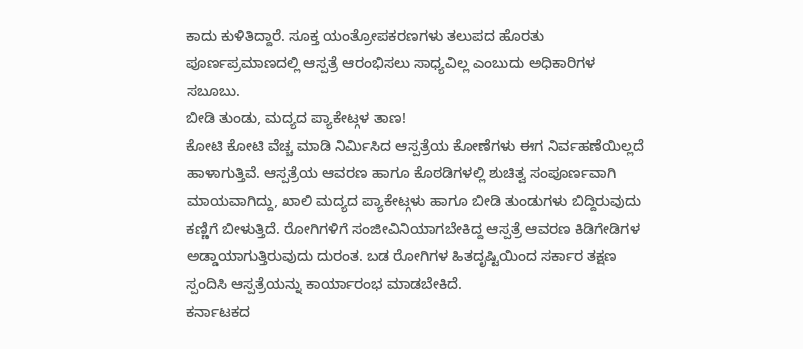ಕಾದು ಕುಳಿತಿದ್ದಾರೆ. ಸೂಕ್ತ ಯಂತ್ರೋಪಕರಣಗಳು ತಲುಪದ ಹೊರತು ಪೂರ್ಣಪ್ರಮಾಣದಲ್ಲಿ ಆಸ್ಪತ್ರೆ ಆರಂಭಿಸಲು ಸಾಧ್ಯವಿಲ್ಲ ಎಂಬುದು ಅಧಿಕಾರಿಗಳ ಸಬೂಬು.
ಬೀಡಿ ತುಂಡು, ಮದ್ಯದ ಪ್ಯಾಕೇಟ್ಗಳ ತಾಣ!
ಕೋಟಿ ಕೋಟಿ ವೆಚ್ಚ ಮಾಡಿ ನಿರ್ಮಿಸಿದ ಆಸ್ಪತ್ರೆಯ ಕೋಣೆಗಳು ಈಗ ನಿರ್ವಹಣೆಯಿಲ್ಲದೆ ಹಾಳಾಗುತ್ತಿವೆ. ಆಸ್ಪತ್ರೆಯ ಆವರಣ ಹಾಗೂ ಕೊಠಡಿಗಳಲ್ಲಿ ಶುಚಿತ್ವ ಸಂಪೂರ್ಣವಾಗಿ ಮಾಯವಾಗಿದ್ದು, ಖಾಲಿ ಮದ್ಯದ ಪ್ಯಾಕೇಟ್ಗಳು ಹಾಗೂ ಬೀಡಿ ತುಂಡುಗಳು ಬಿದ್ದಿರುವುದು ಕಣ್ಣಿಗೆ ಬೀಳುತ್ತಿದೆ. ರೋಗಿಗಳಿಗೆ ಸಂಜೀವಿನಿಯಾಗಬೇಕಿದ್ದ ಆಸ್ಪತ್ರೆ ಆವರಣ ಕಿಡಿಗೇಡಿಗಳ ಅಡ್ಡಾಯಾಗುತ್ತಿರುವುದು ದುರಂತ. ಬಡ ರೋಗಿಗಳ ಹಿತದೃಷ್ಟಿಯಿಂದ ಸರ್ಕಾರ ತಕ್ಷಣ ಸ್ಪಂದಿಸಿ ಆಸ್ಪತ್ರೆಯನ್ನು ಕಾರ್ಯಾರಂಭ ಮಾಡಬೇಕಿದೆ.
ಕರ್ನಾಟಕದ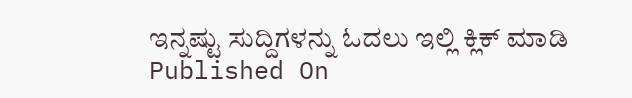ಇನ್ನಷ್ಟು ಸುದ್ದಿಗಳನ್ನು ಓದಲು ಇಲ್ಲಿ ಕ್ಲಿಕ್ ಮಾಡಿ
Published On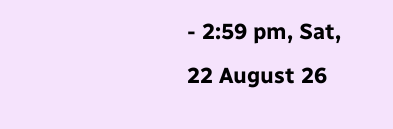- 2:59 pm, Sat, 22 August 26